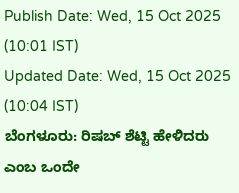Publish Date: Wed, 15 Oct 2025 (10:01 IST)
Updated Date: Wed, 15 Oct 2025 (10:04 IST)
ಬೆಂಗಳೂರು: ರಿಷಬ್ ಶೆಟ್ಟಿ ಹೇಳಿದರು ಎಂಬ ಒಂದೇ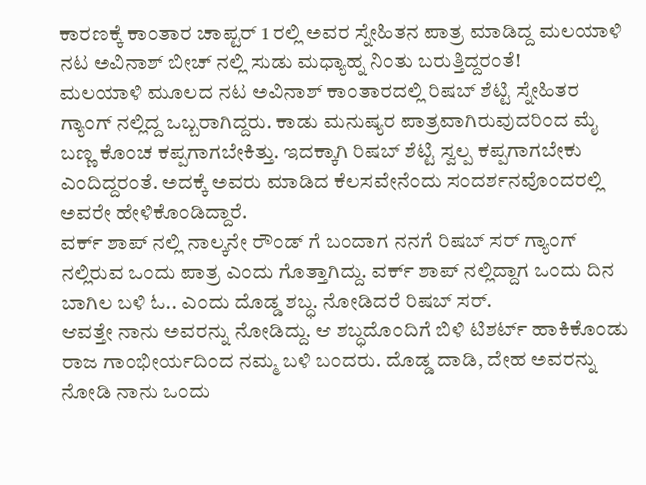ಕಾರಣಕ್ಕೆ ಕಾಂತಾರ ಚಾಪ್ಟರ್ 1 ರಲ್ಲಿ ಅವರ ಸ್ನೇಹಿತನ ಪಾತ್ರ ಮಾಡಿದ್ದ ಮಲಯಾಳಿ ನಟ ಅವಿನಾಶ್ ಬೀಚ್ ನಲ್ಲಿ ಸುಡು ಮಧ್ಯಾಹ್ನ ನಿಂತು ಬರುತ್ತಿದ್ದರಂತೆ!
ಮಲಯಾಳಿ ಮೂಲದ ನಟ ಅವಿನಾಶ್ ಕಾಂತಾರದಲ್ಲಿ ರಿಷಬ್ ಶೆಟ್ಟಿ ಸ್ನೇಹಿತರ ಗ್ಯಾಂಗ್ ನಲ್ಲಿದ್ದ ಒಬ್ಬರಾಗಿದ್ದರು. ಕಾಡು ಮನುಷ್ಯರ ಪಾತ್ರವಾಗಿರುವುದರಿಂದ ಮೈ ಬಣ್ಣ ಕೊಂಚ ಕಪ್ಪಗಾಗಬೇಕಿತ್ತು. ಇದಕ್ಕಾಗಿ ರಿಷಬ್ ಶೆಟ್ಟಿ ಸ್ವಲ್ಪ ಕಪ್ಪಗಾಗಬೇಕು ಎಂದಿದ್ದರಂತೆ. ಅದಕ್ಕೆ ಅವರು ಮಾಡಿದ ಕೆಲಸವೇನೆಂದು ಸಂದರ್ಶನವೊಂದರಲ್ಲಿ ಅವರೇ ಹೇಳಿಕೊಂಡಿದ್ದಾರೆ.
ವರ್ಕ್ ಶಾಪ್ ನಲ್ಲಿ ನಾಲ್ಕನೇ ರೌಂಡ್ ಗೆ ಬಂದಾಗ ನನಗೆ ರಿಷಬ್ ಸರ್ ಗ್ಯಾಂಗ್ ನಲ್ಲಿರುವ ಒಂದು ಪಾತ್ರ ಎಂದು ಗೊತ್ತಾಗಿದ್ದು. ವರ್ಕ್ ಶಾಪ್ ನಲ್ಲಿದ್ದಾಗ ಒಂದು ದಿನ ಬಾಗಿಲ ಬಳಿ ಓ.. ಎಂದು ದೊಡ್ಡ ಶಬ್ಧ. ನೋಡಿದರೆ ರಿಷಬ್ ಸರ್.
ಆವತ್ತೇ ನಾನು ಅವರನ್ನು ನೋಡಿದ್ದು. ಆ ಶಬ್ಧದೊಂದಿಗೆ ಬಿಳಿ ಟಿಶರ್ಟ್ ಹಾಕಿಕೊಂಡು ರಾಜ ಗಾಂಭೀರ್ಯದಿಂದ ನಮ್ಮ ಬಳಿ ಬಂದರು. ದೊಡ್ಡ ದಾಡಿ, ದೇಹ ಅವರನ್ನು ನೋಡಿ ನಾನು ಒಂದು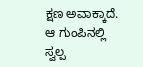ಕ್ಷಣ ಅವಾಕ್ಕಾದೆ. ಆ ಗುಂಪಿನಲ್ಲಿ ಸ್ವಲ್ಪ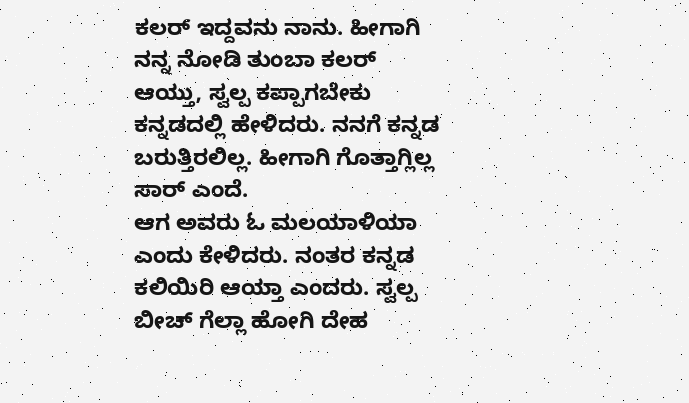ಕಲರ್ ಇದ್ದವನು ನಾನು. ಹೀಗಾಗಿ ನನ್ನ ನೋಡಿ ತುಂಬಾ ಕಲರ್ ಆಯ್ತು, ಸ್ವಲ್ಪ ಕಪ್ಪಾಗಬೇಕು ಕನ್ನಡದಲ್ಲಿ ಹೇಳಿದರು. ನನಗೆ ಕನ್ನಡ ಬರುತ್ತಿರಲಿಲ್ಲ. ಹೀಗಾಗಿ ಗೊತ್ತಾಗ್ಲಿಲ್ಲ ಸಾರ್ ಎಂದೆ.
ಆಗ ಅವರು ಓ ಮಲಯಾಳಿಯಾ ಎಂದು ಕೇಳಿದರು. ನಂತರ ಕನ್ನಡ ಕಲಿಯಿರಿ ಆಯ್ತಾ ಎಂದರು. ಸ್ವಲ್ಪ ಬೀಚ್ ಗೆಲ್ಲಾ ಹೋಗಿ ದೇಹ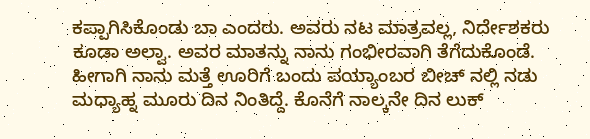ಕಪ್ಪಾಗಿಸಿಕೊಂಡು ಬಾ ಎಂದರು. ಅವರು ನಟ ಮಾತ್ರವಲ್ಲ, ನಿರ್ದೇಶಕರು ಕೂಡಾ ಅಲ್ವಾ. ಅವರ ಮಾತನ್ನು ನಾನು ಗಂಭೀರವಾಗಿ ತೆಗೆದುಕೊಂಡೆ.
ಹೀಗಾಗಿ ನಾನು ಮತ್ತೆ ಊರಿಗೆ ಬಂದು ಪಯ್ಯಾಂಬರ ಬೀಚ್ ನಲ್ಲಿ ನಡು ಮಧ್ಯಾಹ್ನ ಮೂರು ದಿನ ನಿಂತಿದ್ದೆ. ಕೊನೆಗೆ ನಾಲ್ಕನೇ ದಿನ ಲುಕ್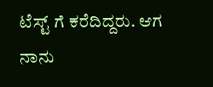ಟೆಸ್ಟ್ ಗೆ ಕರೆದಿದ್ದರು. ಆಗ ನಾನು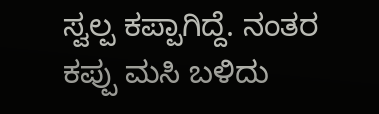ಸ್ವಲ್ಪ ಕಪ್ಪಾಗಿದ್ದೆ. ನಂತರ ಕಪ್ಪು ಮಸಿ ಬಳಿದು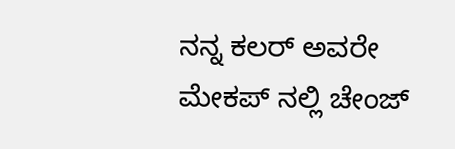ನನ್ನ ಕಲರ್ ಅವರೇ ಮೇಕಪ್ ನಲ್ಲಿ ಚೇಂಜ್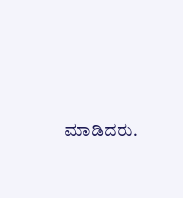ಮಾಡಿದರು.